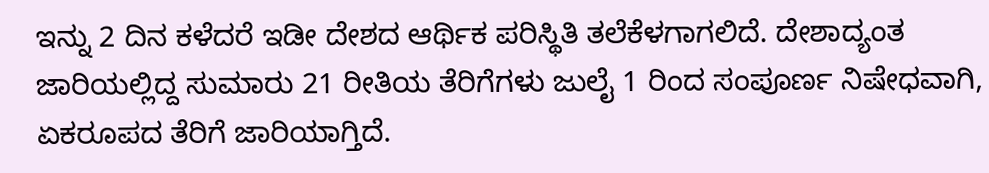ಇನ್ನು 2 ದಿನ ಕಳೆದರೆ ಇಡೀ ದೇಶದ ಆರ್ಥಿಕ ಪರಿಸ್ಥಿತಿ ತಲೆಕೆಳಗಾಗಲಿದೆ. ದೇಶಾದ್ಯಂತ ಜಾರಿಯಲ್ಲಿದ್ದ ಸುಮಾರು 21 ರೀತಿಯ ತೆರಿಗೆಗಳು ಜುಲೈ 1 ರಿಂದ ಸಂಪೂರ್ಣ ನಿಷೇಧವಾಗಿ, ಏಕರೂಪದ ತೆರಿಗೆ ಜಾರಿಯಾಗ್ತಿದೆ.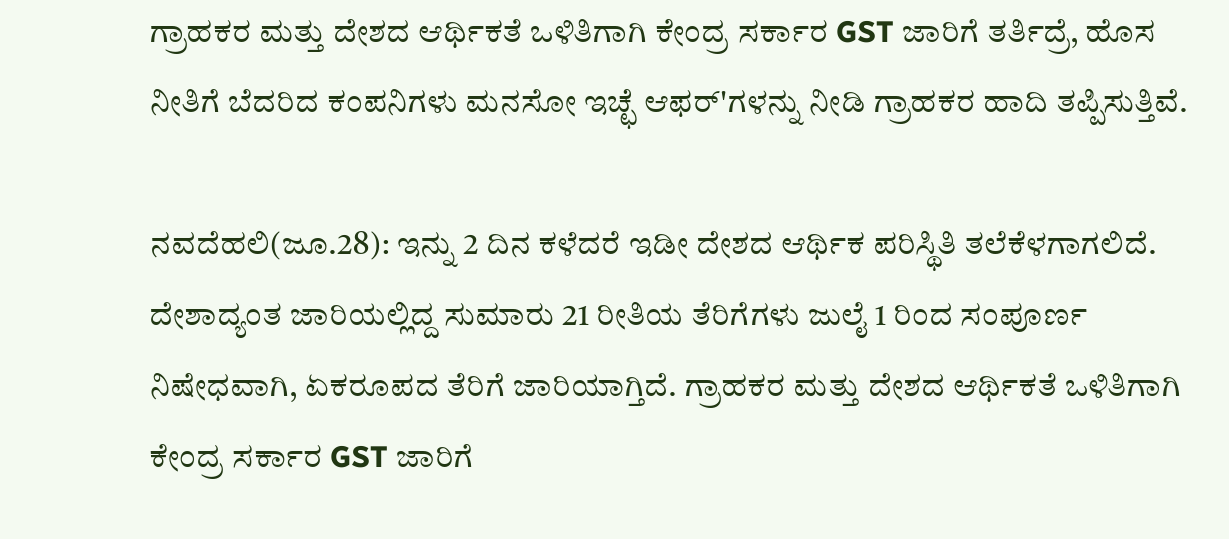ಗ್ರಾಹಕರ ಮತ್ತು ದೇಶದ ಆರ್ಥಿಕತೆ ಒಳಿತಿಗಾಗಿ ಕೇಂದ್ರ ಸರ್ಕಾರ GST ಜಾರಿಗೆ ತರ್ತಿದ್ರೆ, ಹೊಸ ನೀತಿಗೆ ಬೆದರಿದ ಕಂಪನಿಗಳು ಮನಸೋ ಇಚ್ಛೆ ಆಫರ್'ಗಳನ್ನು ನೀಡಿ ಗ್ರಾಹಕರ ಹಾದಿ ತಪ್ಪಿಸುತ್ತಿವೆ.

ನವದೆಹಲಿ(ಜೂ.28): ಇನ್ನು 2 ದಿನ ಕಳೆದರೆ ಇಡೀ ದೇಶದ ಆರ್ಥಿಕ ಪರಿಸ್ಥಿತಿ ತಲೆಕೆಳಗಾಗಲಿದೆ. ದೇಶಾದ್ಯಂತ ಜಾರಿಯಲ್ಲಿದ್ದ ಸುಮಾರು 21 ರೀತಿಯ ತೆರಿಗೆಗಳು ಜುಲೈ 1 ರಿಂದ ಸಂಪೂರ್ಣ ನಿಷೇಧವಾಗಿ, ಏಕರೂಪದ ತೆರಿಗೆ ಜಾರಿಯಾಗ್ತಿದೆ. ಗ್ರಾಹಕರ ಮತ್ತು ದೇಶದ ಆರ್ಥಿಕತೆ ಒಳಿತಿಗಾಗಿ ಕೇಂದ್ರ ಸರ್ಕಾರ GST ಜಾರಿಗೆ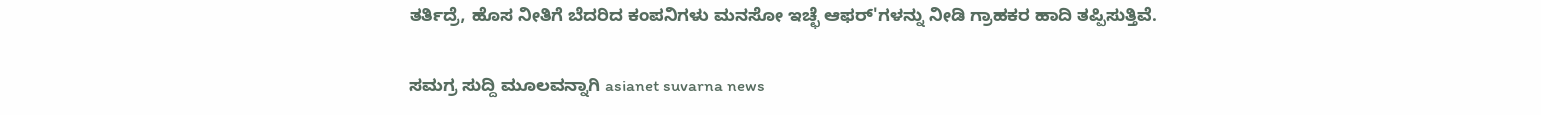ತರ್ತಿದ್ರೆ, ಹೊಸ ನೀತಿಗೆ ಬೆದರಿದ ಕಂಪನಿಗಳು ಮನಸೋ ಇಚ್ಛೆ ಆಫರ್'ಗಳನ್ನು ನೀಡಿ ಗ್ರಾಹಕರ ಹಾದಿ ತಪ್ಪಿಸುತ್ತಿವೆ.

ಸಮಗ್ರ ಸುದ್ದಿ ಮೂಲವನ್ನಾಗಿ asianet suvarna news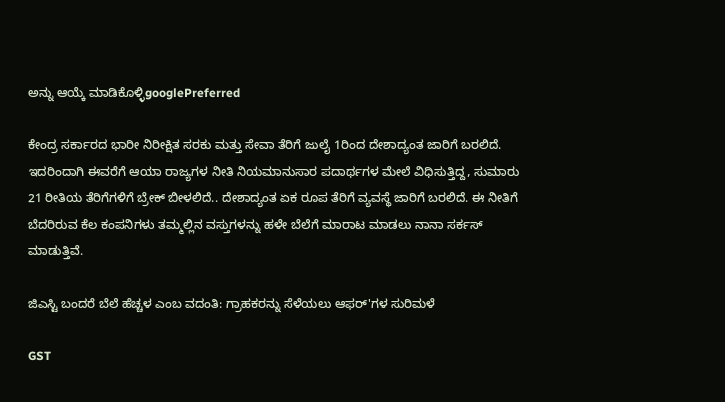ಅನ್ನು ಆಯ್ಕೆ ಮಾಡಿಕೊಳ್ಳಿgooglePreferred

ಕೇಂದ್ರ ಸರ್ಕಾರದ ಭಾರೀ ನಿರೀಕ್ಷಿತ ಸರಕು ಮತ್ತು ಸೇವಾ ತೆರಿಗೆ ಜುಲೈ 1ರಿಂದ ದೇಶಾದ್ಯಂತ ಜಾರಿಗೆ ಬರಲಿದೆ. ಇದರಿಂದಾಗಿ ಈವರೆಗೆ ಆಯಾ ರಾಜ್ಯಗಳ ನೀತಿ ನಿಯಮಾನುಸಾರ ಪದಾರ್ಥಗಳ ಮೇಲೆ ವಿಧಿಸುತ್ತಿದ್ದ, ಸುಮಾರು 21 ರೀತಿಯ ತೆರಿಗೆಗಳಿಗೆ ಬ್ರೇಕ್ ಬೀಳಲಿದೆ.. ದೇಶಾದ್ಯಂತ ಏಕ ರೂಪ ತೆರಿಗೆ ವ್ಯವಸ್ಥೆ ಜಾರಿಗೆ ಬರಲಿದೆ. ಈ ನೀತಿಗೆ ಬೆದರಿರುವ ಕೆಲ ಕಂಪನಿಗಳು ತಮ್ಮಲ್ಲಿನ ವಸ್ತುಗಳನ್ನು ಹಳೇ ಬೆಲೆಗೆ ಮಾರಾಟ ಮಾಡಲು ನಾನಾ ಸರ್ಕಸ್ ಮಾಡುತ್ತಿವೆ.

ಜಿಎಸ್ಟಿ ಬಂದರೆ ಬೆಲೆ ಹೆಚ್ಚಳ ಎಂಬ ವದಂತಿ: ಗ್ರಾಹಕರನ್ನು ಸೆಳೆಯಲು ಆಫರ್'ಗಳ ಸುರಿಮಳೆ

GST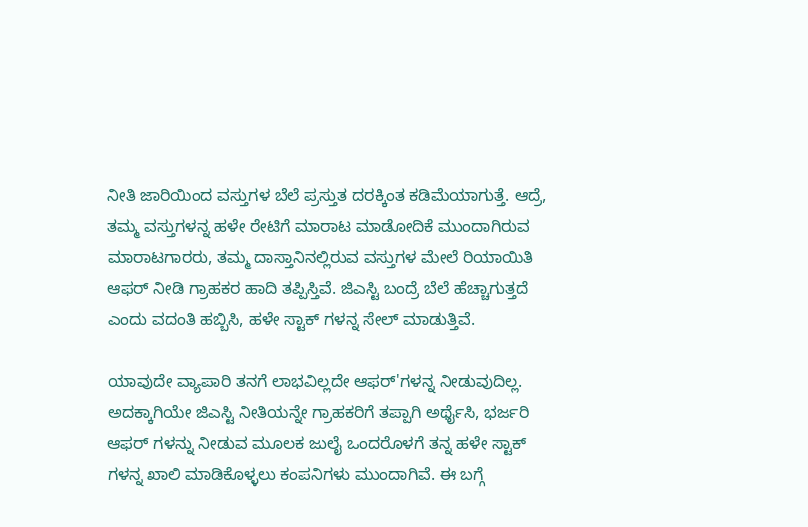ನೀತಿ ಜಾರಿಯಿಂದ ವಸ್ತುಗಳ ಬೆಲೆ ಪ್ರಸ್ತುತ ದರಕ್ಕಿಂತ ಕಡಿಮೆಯಾಗುತ್ತೆ. ಆದ್ರೆ, ತಮ್ಮ ವಸ್ತುಗಳನ್ನ ಹಳೇ ರೇಟಿಗೆ ಮಾರಾಟ ಮಾಡೋದಿಕೆ ಮುಂದಾಗಿರುವ ಮಾರಾಟಗಾರರು, ತಮ್ಮ ದಾಸ್ತಾನಿನಲ್ಲಿರುವ ವಸ್ತುಗಳ ಮೇಲೆ ರಿಯಾಯಿತಿ ಆಫರ್ ನೀಡಿ ಗ್ರಾಹಕರ ಹಾದಿ ತಪ್ಪಿಸ್ತಿವೆ. ಜಿಎಸ್ಟಿ ಬಂದ್ರೆ ಬೆಲೆ ಹೆಚ್ಚಾಗುತ್ತದೆ ಎಂದು ವದಂತಿ ಹಬ್ಬಿಸಿ, ಹಳೇ ಸ್ಟಾಕ್ ಗಳನ್ನ ಸೇಲ್ ಮಾಡುತ್ತಿವೆ.

ಯಾವುದೇ ವ್ಯಾಪಾರಿ ತನಗೆ ಲಾಭವಿಲ್ಲದೇ ಆಫರ್'ಗಳನ್ನ ನೀಡುವುದಿಲ್ಲ. ಅದಕ್ಕಾಗಿಯೇ ಜಿಎಸ್ಟಿ ನೀತಿಯನ್ನೇ ಗ್ರಾಹಕರಿಗೆ ತಪ್ಪಾಗಿ ಅರ್ಥೈಸಿ, ಭರ್ಜರಿ ಆಫರ್ ಗಳನ್ನು ನೀಡುವ ಮೂಲಕ ಜುಲೈ ಒಂದರೊಳಗೆ ತನ್ನ ಹಳೇ ಸ್ಟಾಕ್ ಗಳನ್ನ ಖಾಲಿ ಮಾಡಿಕೊಳ್ಳಲು ಕಂಪನಿಗಳು ಮುಂದಾಗಿವೆ. ಈ ಬಗ್ಗೆ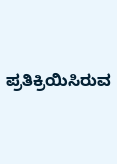ಪ್ರತಿಕ್ರಿಯಿಸಿರುವ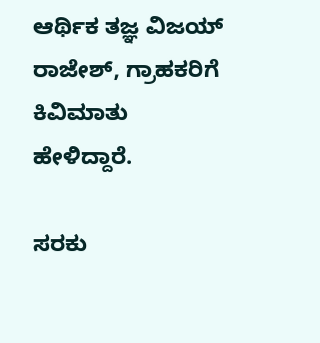ಆರ್ಥಿಕ ತಜ್ಞ ವಿಜಯ್ ರಾಜೇಶ್, ಗ್ರಾಹಕರಿಗೆ ಕಿವಿಮಾತು ಹೇಳಿದ್ದಾರೆ.

ಸರಕು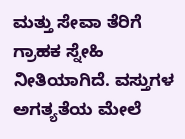ಮತ್ತು ಸೇವಾ ತೆರಿಗೆ ಗ್ರಾಹಕ ಸ್ನೇಹಿ ನೀತಿಯಾಗಿದೆ. ವಸ್ತುಗಳ ಅಗತ್ಯತೆಯ ಮೇಲೆ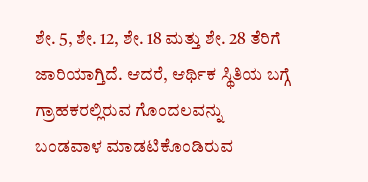ಶೇ. 5, ಶೇ. 12, ಶೇ. 18 ಮತ್ತು ಶೇ. 28 ತೆರಿಗೆ ಜಾರಿಯಾಗ್ತಿದೆ. ಆದರೆ, ಆರ್ಥಿಕ ಸ್ಥಿತಿಯ ಬಗ್ಗೆ ಗ್ರಾಹಕರಲ್ಲಿರುವ ಗೊಂದಲವನ್ನು ಬಂಡವಾಳ ಮಾಡಟಿಕೊಂಡಿರುವ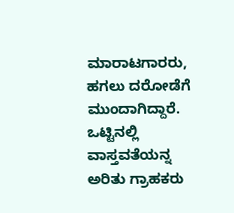ಮಾರಾಟಗಾರರು, ಹಗಲು ದರೋಡೆಗೆ ಮುಂದಾಗಿದ್ದಾರೆ. ಒಟ್ಟಿನಲ್ಲಿ ವಾಸ್ತವತೆಯನ್ನ ಅರಿತು ಗ್ರಾಹಕರು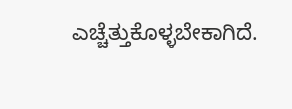ಎಚ್ಚೆತ್ತುಕೊಳ್ಳಬೇಕಾಗಿದೆ.